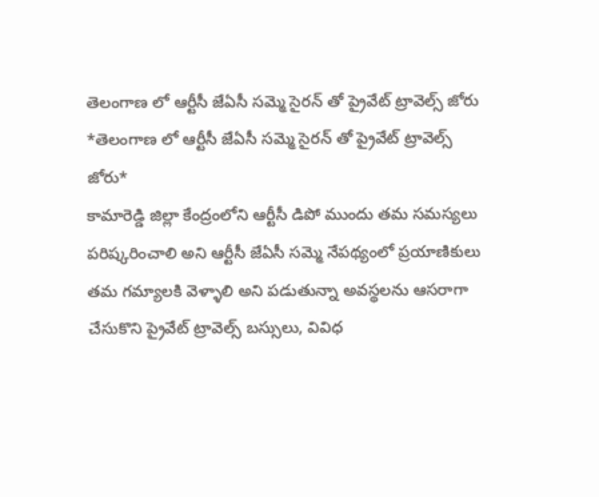తెలంగాణ లో ఆర్టీసీ జేఏసీ సమ్మె సైరన్ తో ప్రైవేట్ ట్రావెల్స్ జోరు
*తెలంగాణ లో ఆర్టీసీ జేఏసీ సమ్మె సైరన్ తో ప్రైవేట్ ట్రావెల్స్ జోరు*
కామారెడ్డి జిల్లా కేంద్రంలోని ఆర్టీసీ డిపో ముందు తమ సమస్యలు పరిష్కరించాలి అని ఆర్టీసీ జేఏసీ సమ్మె నేపథ్యంలో ప్రయాణికులు తమ గమ్యాలకి వెళ్ళాలి అని పడుతున్నా అవస్థలను ఆసరాగా చేసుకొని ప్రైవేట్ ట్రావెల్స్ బస్సులు, వివిధ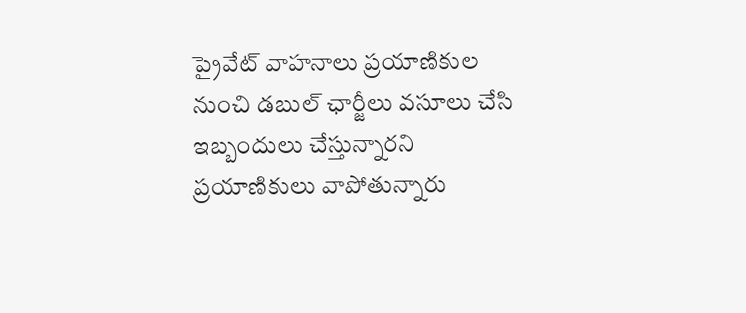ప్రైవేట్ వాహనాలు ప్రయాణికుల నుంచి డబుల్ ఛార్జీలు వసూలు చేసి ఇబ్బందులు చేస్తున్నారని ప్రయాణికులు వాపోతున్నారు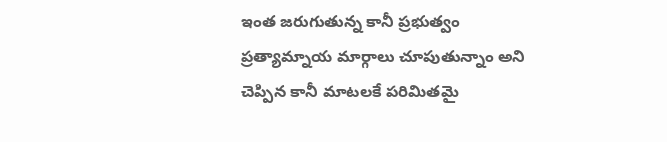ఇంత జరుగుతున్న కానీ ప్రభుత్వం ప్రత్యామ్నాయ మార్గాలు చూపుతున్నాం అని చెప్పిన కానీ మాటలకే పరిమితమై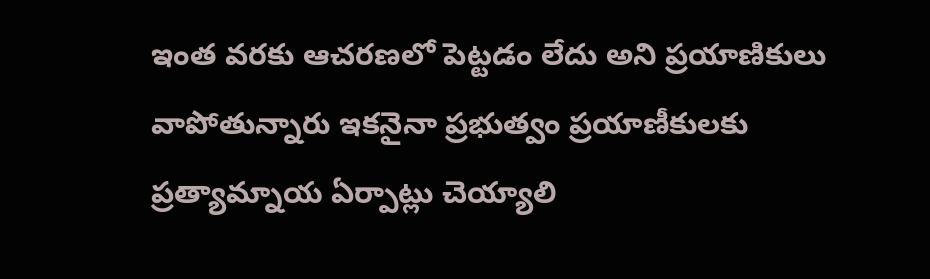ఇంత వరకు ఆచరణలో పెట్టడం లేదు అని ప్రయాణికులు వాపోతున్నారు ఇకనైనా ప్రభుత్వం ప్రయాణీకులకు ప్రత్యామ్నాయ ఏర్పాట్లు చెయ్యాలి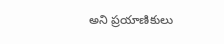అని ప్రయాణికులు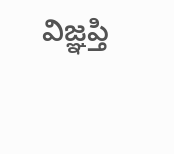విజ్ఞప్తి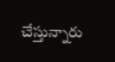చేస్తున్నారు